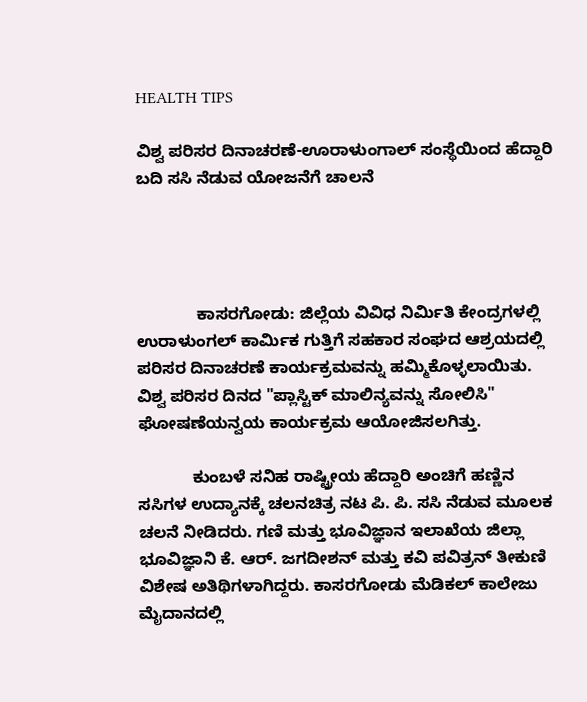HEALTH TIPS

ವಿಶ್ವ ಪರಿಸರ ದಿನಾಚರಣೆ-ಊರಾಳುಂಗಾಲ್ ಸಂಸ್ಥೆಯಿಂದ ಹೆದ್ದಾರಿ ಬದಿ ಸಸಿ ನೆಡುವ ಯೋಜನೆಗೆ ಚಾಲನೆ




             ಕಾಸರಗೋಡು: ಜಿಲ್ಲೆಯ ವಿವಿಧ ನಿರ್ಮಿತಿ ಕೇಂದ್ರಗಳಲ್ಲಿ ಉರಾಳುಂಗಲ್ ಕಾರ್ಮಿಕ ಗುತ್ತಿಗೆ ಸಹಕಾರ ಸಂಘದ ಆಶ್ರಯದಲ್ಲಿ ಪರಿಸರ ದಿನಾಚರಣೆ ಕಾರ್ಯಕ್ರಮವನ್ನು ಹಮ್ಮಿಕೊಳ್ಳಲಾಯಿತು. ವಿಶ್ವ ಪರಿಸರ ದಿನದ "ಪ್ಲಾಸ್ಟಿಕ್ ಮಾಲಿನ್ಯವನ್ನು ಸೋಲಿಸಿ" ಘೋಷಣೆಯನ್ವಯ ಕಾರ್ಯಕ್ರಮ ಆಯೋಜಿಸಲಗಿತ್ತು.

            ಕುಂಬಳೆ ಸನಿಹ ರಾಷ್ಟ್ರೀಯ ಹೆದ್ದಾರಿ ಅಂಚಿಗೆ ಹಣ್ಣಿನ ಸಸಿಗಳ ಉದ್ಯಾನಕ್ಕೆ ಚಲನಚಿತ್ರ ನಟ ಪಿ. ಪಿ. ಸಸಿ ನೆಡುವ ಮೂಲಕ ಚಲನೆ ನೀಡಿದರು. ಗಣಿ ಮತ್ತು ಭೂವಿಜ್ಞಾನ ಇಲಾಖೆಯ ಜಿಲ್ಲಾ ಭೂವಿಜ್ಞಾನಿ ಕೆ. ಆರ್. ಜಗದೀಶನ್ ಮತ್ತು ಕವಿ ಪವಿತ್ರನ್ ತೀಕುಣಿ ವಿಶೇಷ ಅತಿಥಿಗಳಾಗಿದ್ದರು. ಕಾಸರಗೋಡು ಮೆಡಿಕಲ್ ಕಾಲೇಜು ಮೈದಾನದಲ್ಲಿ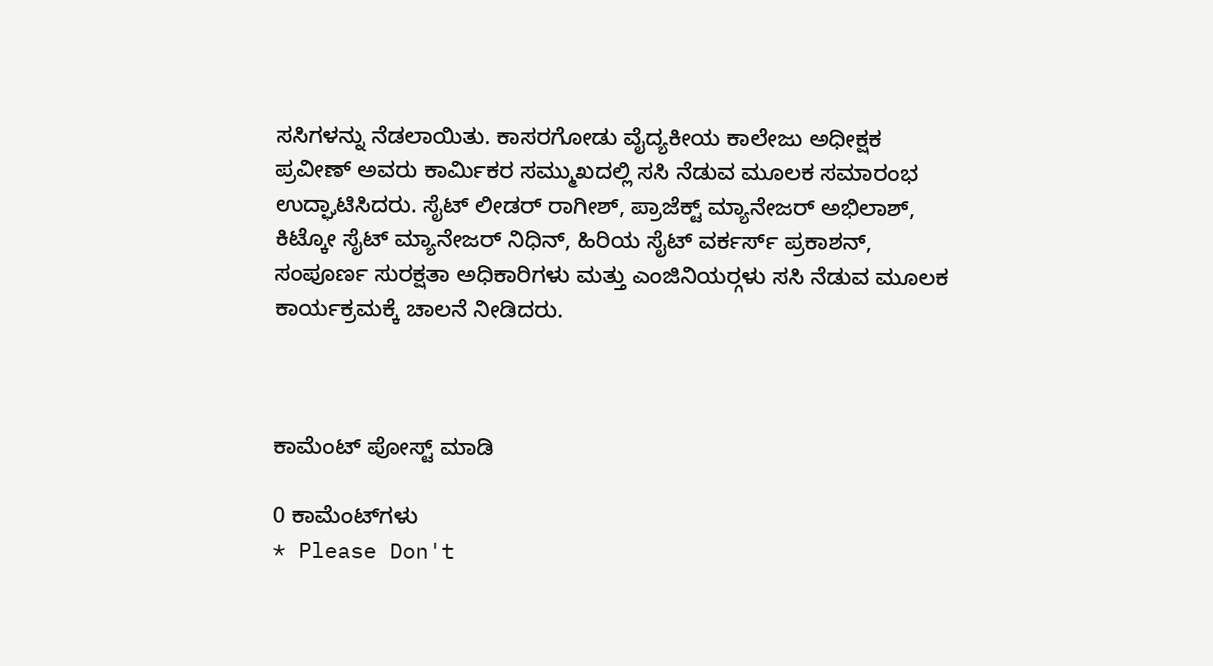ಸಸಿಗಳನ್ನು ನೆಡಲಾಯಿತು. ಕಾಸರಗೋಡು ವೈದ್ಯಕೀಯ ಕಾಲೇಜು ಅಧೀಕ್ಷಕ  ಪ್ರವೀಣ್ ಅವರು ಕಾರ್ಮಿಕರ ಸಮ್ಮುಖದಲ್ಲಿ ಸಸಿ ನೆಡುವ ಮೂಲಕ ಸಮಾರಂಭ ಉದ್ಘಾಟಿಸಿದರು. ಸೈಟ್ ಲೀಡರ್ ರಾಗೀಶ್, ಪ್ರಾಜೆಕ್ಟ್ ಮ್ಯಾನೇಜರ್ ಅಭಿಲಾಶ್, ಕಿಟ್ಕೋ ಸೈಟ್ ಮ್ಯಾನೇಜರ್ ನಿಧಿನ್, ಹಿರಿಯ ಸೈಟ್ ವರ್ಕರ್ಸ್ ಪ್ರಕಾಶನ್, ಸಂಪೂರ್ಣ ಸುರಕ್ಷತಾ ಅಧಿಕಾರಿಗಳು ಮತ್ತು ಎಂಜಿನಿಯರ್‍ಗಳು ಸಸಿ ನೆಡುವ ಮೂಲಕ ಕಾರ್ಯಕ್ರಮಕ್ಕೆ ಚಾಲನೆ ನೀಡಿದರು.



ಕಾಮೆಂಟ್‌‌ ಪೋಸ್ಟ್‌ ಮಾಡಿ

0 ಕಾಮೆಂಟ್‌ಗಳು
* Please Don't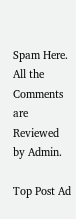Spam Here. All the Comments are Reviewed by Admin.

Top Post Ad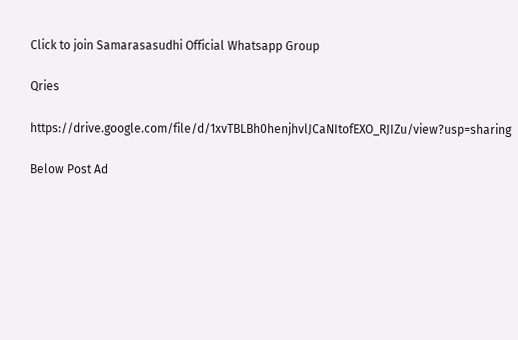Click to join Samarasasudhi Official Whatsapp Group

Qries

https://drive.google.com/file/d/1xvTBLBh0henjhvlJCaNItofEXO_RJIZu/view?usp=sharing

Below Post Ad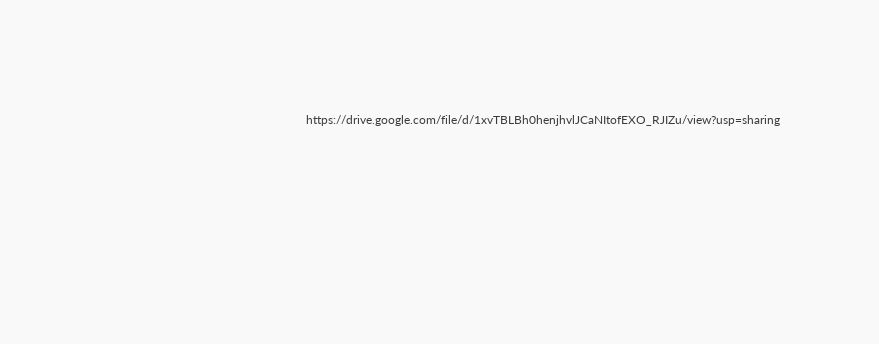https://drive.google.com/file/d/1xvTBLBh0henjhvlJCaNItofEXO_RJIZu/view?usp=sharing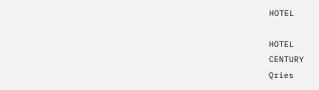HOTEL

HOTEL
CENTURY
Qries